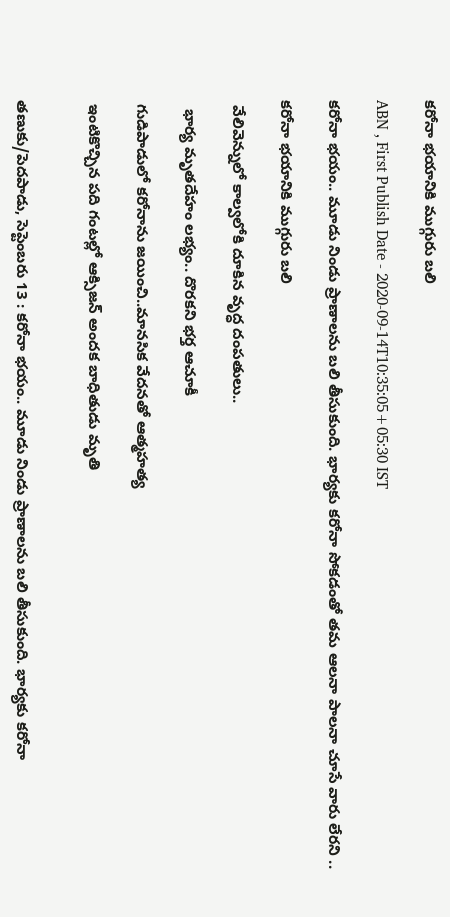కరోనా భయానికి ముగ్గురు బలి

ABN , First Publish Date - 2020-09-14T10:35:05+05:30 IST

కరోనా భయం.. మూడు నిండు ప్రాణాలను బలి తీసుకుంది. భార్యకు కరోనా సోకడంతో తమ ఆలనా పాలనా చూసే వారు లేరని ..

కరోనా భయానికి ముగ్గురు బలి

 వేలివెన్నులో కాల్వలోకి దూకిన వృద్ధ దంపతులు..

  భార్య మృతదేహం లభ్యం.. దొరకని భర్త ఆచూకీ

 గుడిపాడులో కరోనాను జయించి..మానసిక వేదనతో ఆత్మహత్య

 ఇంటికొచ్చిన పది గంటల్లో ఆక్సిజన్‌ అందక బాధితుడు మృతి


తణుకు/పెదపాడు, సెప్టెంబరు 13 : కరోనా భయం.. మూడు నిండు ప్రాణాలను బలి తీసుకుంది. భార్యకు కరోనా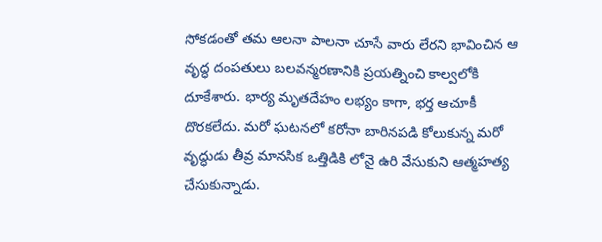సోకడంతో తమ ఆలనా పాలనా చూసే వారు లేరని భావించిన ఆ వృద్ధ దంపతులు బలవన్మరణానికి ప్రయత్నించి కాల్వలోకి దూకేశారు. భార్య మృతదేహం లభ్యం కాగా, భర్త ఆచూకీ దొరకలేదు. మరో ఘటనలో కరోనా బారినపడి కోలుకున్న మరో వృద్ధుడు తీవ్ర మానసిక ఒత్తిడికి లోనై ఉరి వేసుకుని ఆత్మహత్య చేసుకున్నాడు.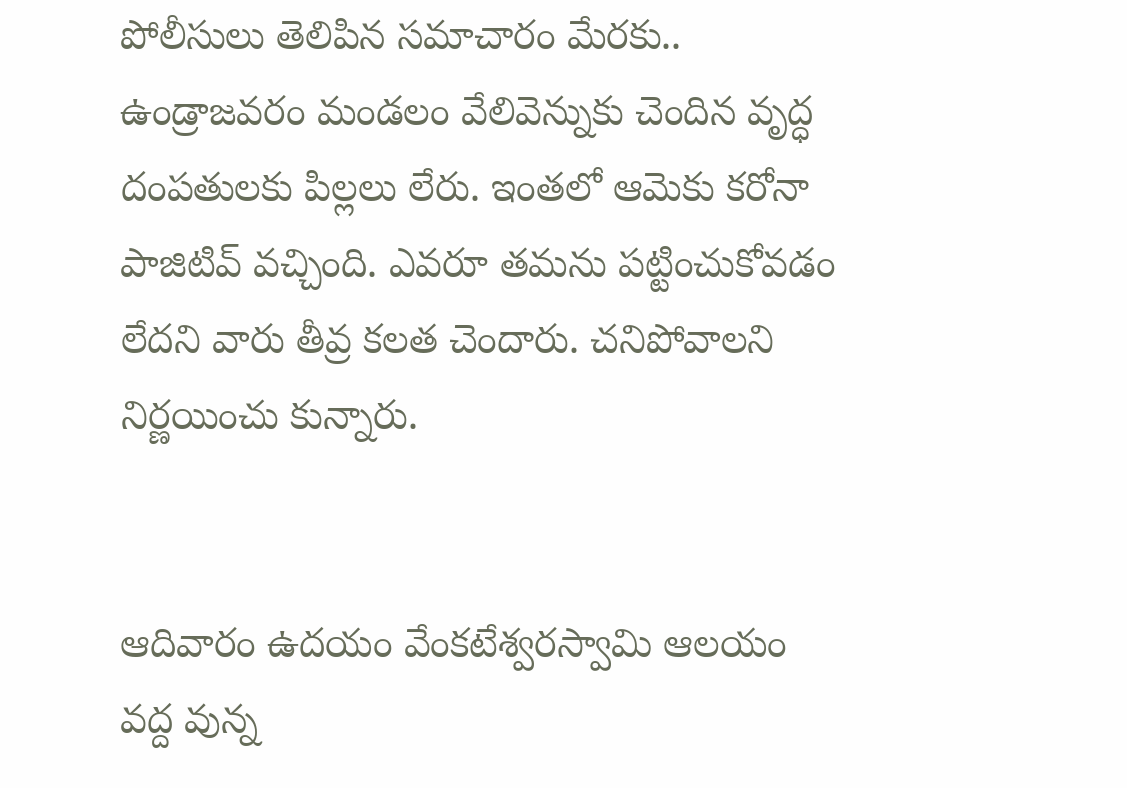పోలీసులు తెలిపిన సమాచారం మేరకు.. ఉండ్రాజవరం మండలం వేలివెన్నుకు చెందిన వృద్ధ దంపతులకు పిల్లలు లేరు. ఇంతలో ఆమెకు కరోనా పాజిటివ్‌ వచ్చింది. ఎవరూ తమను పట్టించుకోవడం లేదని వారు తీవ్ర కలత చెందారు. చనిపోవాలని నిర్ణయించు కున్నారు.


ఆదివారం ఉదయం వేంకటేశ్వరస్వామి ఆలయం వద్ద వున్న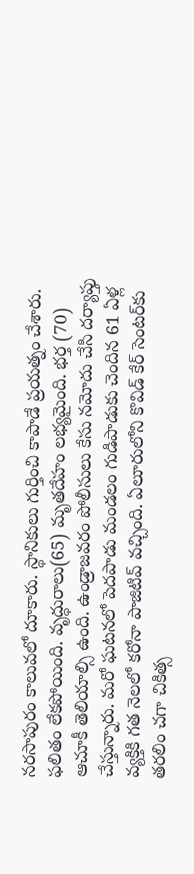నరసాపురం కాలువలో దూకారు. స్థానికులు గుర్తించి కాపాడే ప్రయత్నం చేశారు. ఫలితం లేకపోయింది. వృద్ధురాలు(65) మృతదేహం లభ్యమైంది. భర్త (70) ఆచూకీ తెలియాల్సి ఉంది. ఉండ్రాజవరం పోలీసులు కేసు నమోదు చేసి దర్యాప్తు చేస్తున్నారు. మరో ఘటనలో పెదపాడు మండలం గుడిపాడుకు చెందిన 61 ఏళ్ల వ్యక్తికి గత నెలలో కరోనా పాజిటివ్‌ వచ్చింది. ఏలూరులోని కొవిడ్‌ కేర్‌ సెంటర్‌కు తరలిం చగా చికిత్స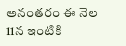అనంతరం ఈ నెల 11న ఇంటికి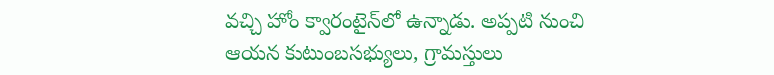వచ్చి హోం క్వారంటైన్‌లో ఉన్నాడు. అప్పటి నుంచి ఆయన కుటుంబసభ్యులు, గ్రామస్తులు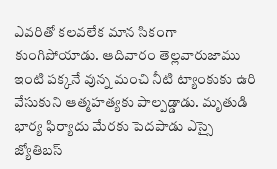ఎవరితో కలవలేక మాన సికంగా కుంగిపోయాడు. ఆదివారం తెల్లవారుజాము ఇంటి పక్కనే వున్న మంచి నీటి ట్యాంకుకు ఉరి వేసుకుని ఆత్మహత్యకు పాల్పడ్డాడు. మృతుడి భార్య ఫిర్యాదు మేరకు పెదపాడు ఎస్సై జ్యోతిబస్‌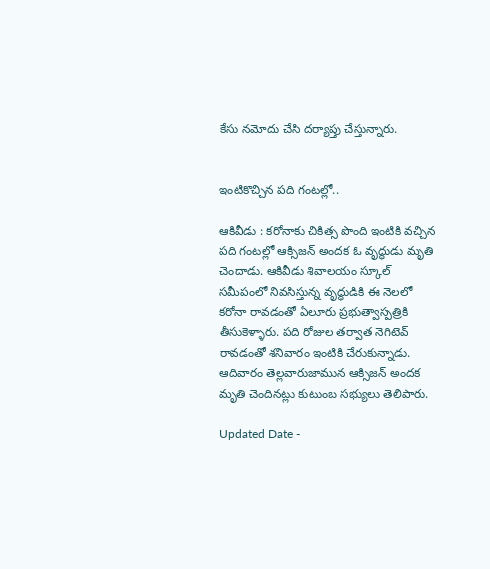కేసు నమోదు చేసి దర్యాప్తు చేస్తున్నారు.


ఇంటికొచ్చిన పది గంటల్లో..

ఆకివీడు : కరోనాకు చికిత్స పొంది ఇంటికి వచ్చిన పది గంటల్లో ఆక్సిజన్‌ అందక ఓ వృద్ధుడు మృతి చెందాడు. ఆకివీడు శివాలయం స్కూల్‌ సమీపంలో నివసిస్తున్న వృద్ధుడికి ఈ నెలలో కరోనా రావడంతో ఏలూరు ప్రభుత్వాస్పత్రికి తీసుకెళ్ళారు. పది రోజుల తర్వాత నెగిటెవ్‌ రావడంతో శనివారం ఇంటికి చేరుకున్నాడు. ఆదివారం తెల్లవారుజామున ఆక్సిజన్‌ అందక మృతి చెందినట్లు కుటుంబ సభ్యులు తెలిపారు.

Updated Date -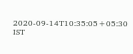2020-09-14T10:35:05+05:30 IST